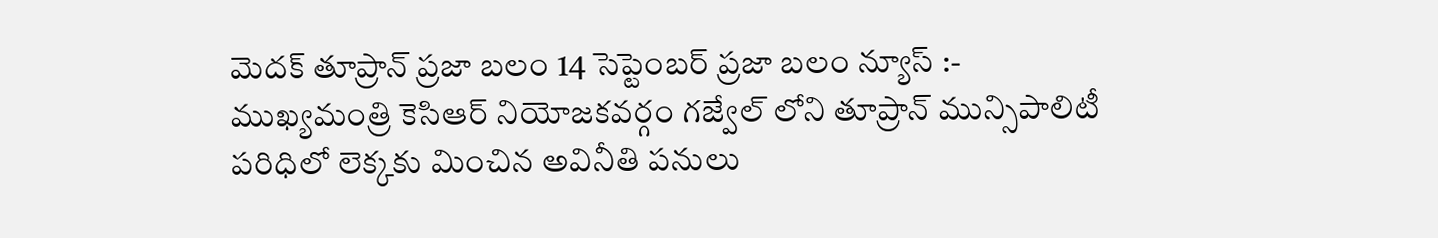మెదక్ తూప్రాన్ ప్రజా బలం 14 సెప్టెంబర్ ప్రజా బలం న్యూస్ :-
ముఖ్యమంత్రి కెసిఆర్ నియోజకవర్గం గజ్వేల్ లోని తూప్రాన్ మున్సిపాలిటీ పరిధిలో లెక్కకు మించిన అవినీతి పనులు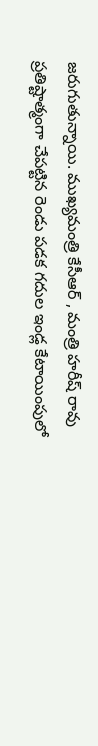జరుగుతున్నాయి. ముఖ్యమంత్రి కేసీఆర్ , మంత్రి హరీష్ రావు ప్రతిష్టాత్మంగా చేపట్టిన రెండు పడక గదుల ఇండ్ల కేటాయింపులో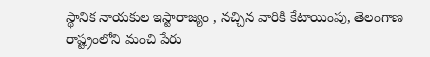స్థానిక నాయకుల ఇస్టారాజ్యం , నచ్చిన వారికి కేటాయింపు, తెలంగాణ రాష్ట్రంలోని మంచి పేరు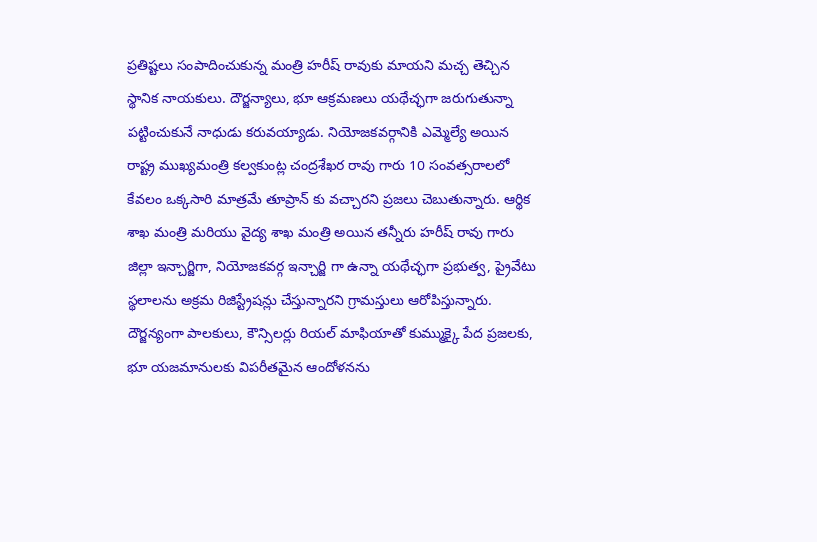ప్రతిష్టలు సంపాదించుకున్న మంత్రి హరీష్ రావుకు మాయని మచ్చ తెచ్చిన స్థానిక నాయకులు. దౌర్జన్యాలు, భూ ఆక్రమణలు యథేచ్ఛగా జరుగుతున్నా పట్టించుకునే నాధుడు కరువయ్యాడు. నియోజకవర్గానికి ఎమ్మెల్యే అయిన రాష్ట్ర ముఖ్యమంత్రి కల్వకుంట్ల చంద్రశేఖర రావు గారు 10 సంవత్సరాలలో కేవలం ఒక్కసారి మాత్రమే తూప్రాన్ కు వచ్చారని ప్రజలు చెబుతున్నారు. ఆర్థిక శాఖ మంత్రి మరియు వైద్య శాఖ మంత్రి అయిన తన్నీరు హరీష్ రావు గారు జిల్లా ఇన్చార్జిగా, నియోజకవర్గ ఇన్చార్జి గా ఉన్నా యథేచ్ఛగా ప్రభుత్వ, ప్రైవేటు స్థలాలను అక్రమ రిజిస్ట్రేషన్లు చేస్తున్నారని గ్రామస్తులు ఆరోపిస్తున్నారు. దౌర్జన్యంగా పాలకులు, కౌన్సిలర్లు రియల్ మాఫియాతో కుమ్ముక్కై పేద ప్రజలకు, భూ యజమానులకు విపరీతమైన ఆందోళనను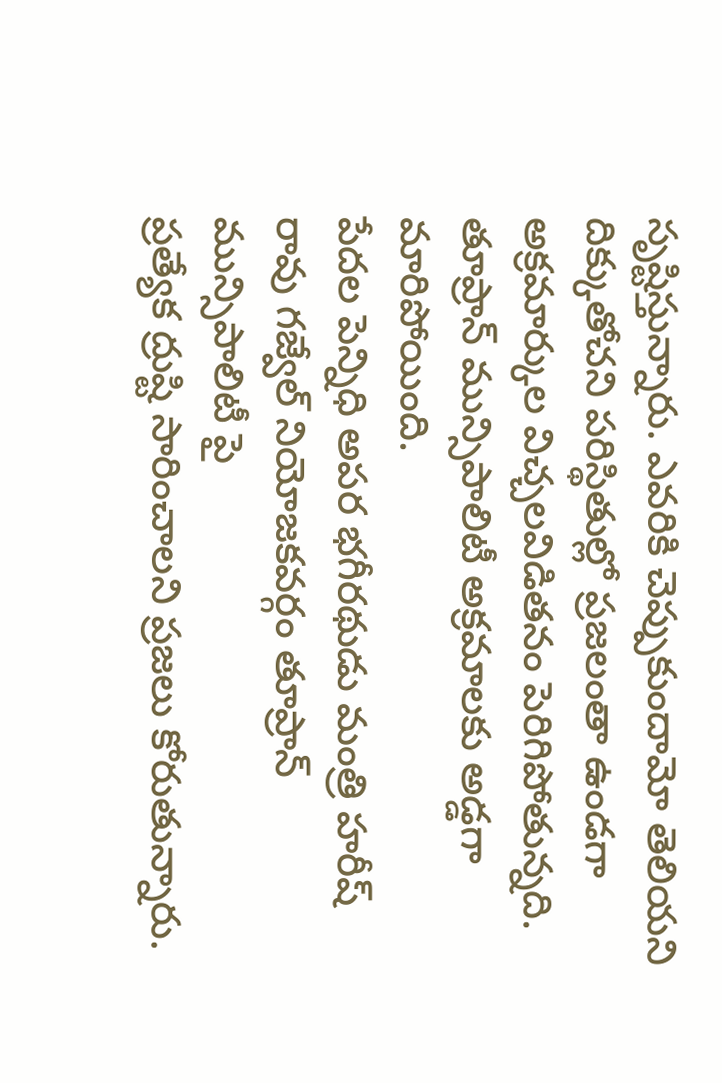సృష్టిస్తున్నారు. ఎవరికి చెప్పుకుందామో తెలియని దిక్కుతోచని పరిస్థితుల్లో ప్రజలంతా ఉండగా అక్రమార్కుల విచ్చలవిడితనం పెరిగిపోతున్నది. తూప్రాన్ మున్సిపాలిటీ అక్రమాలకు అడ్డగా మారిపోయింది.
పేదల పెన్నిధి అపర భగీరథుడు మంత్రి హరీష్ రావు గజ్వేల్ నియోజకవర్గం తూప్రాన్ మున్సిపాలిటీ పై
ప్రత్యేక ద్రుష్టి సారించాలని ప్రజలు కోరుతున్నారు.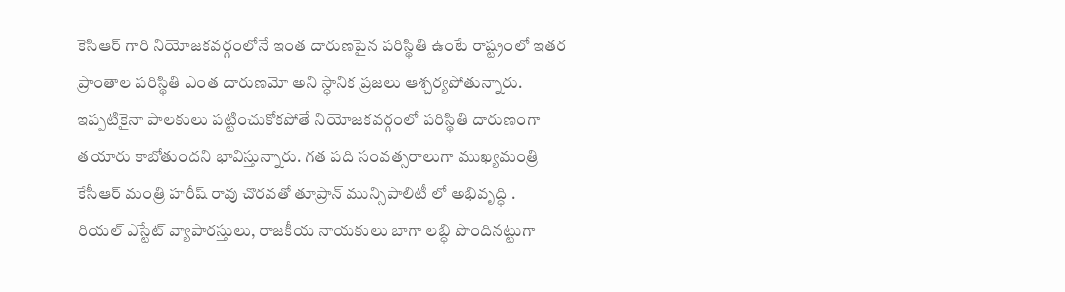కెసిఆర్ గారి నియోజకవర్గంలోనే ఇంత దారుణపైన పరిస్థితి ఉంటే రాష్ట్రంలో ఇతర ప్రాంతాల పరిస్థితి ఎంత దారుణమో అని స్ధానిక ప్రజలు ఆశ్చర్యపోతున్నారు. ఇప్పటికైనా పాలకులు పట్టించుకోకపోతే నియోజకవర్గంలో పరిస్థితి దారుణంగా తయారు కాబోతుందని భావిస్తున్నారు. గత పది సంవత్సరాలుగా ముఖ్యమంత్రి కేసీఆర్ మంత్రి హరీష్ రావు చొరవతో తూప్రాన్ మున్సిపాలిటీ లో అభివృద్ధి .
రియల్ ఎస్టేట్ వ్యాపారస్తులు, రాజకీయ నాయకులు బాగా లబ్ధి పొందినట్టుగా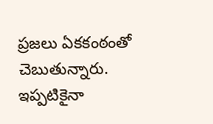ప్రజలు ఏకకంఠంతో చెబుతున్నారు. ఇప్పటికైనా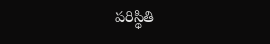పరిస్థితి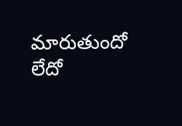మారుతుందో లేదో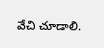వేచి చూడాలి.